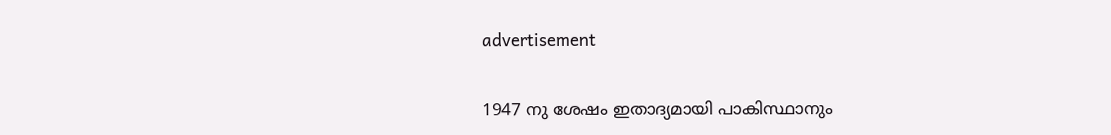advertisement

1947 നു ശേഷം ഇതാദ്യമായി പാകിസ്ഥാനും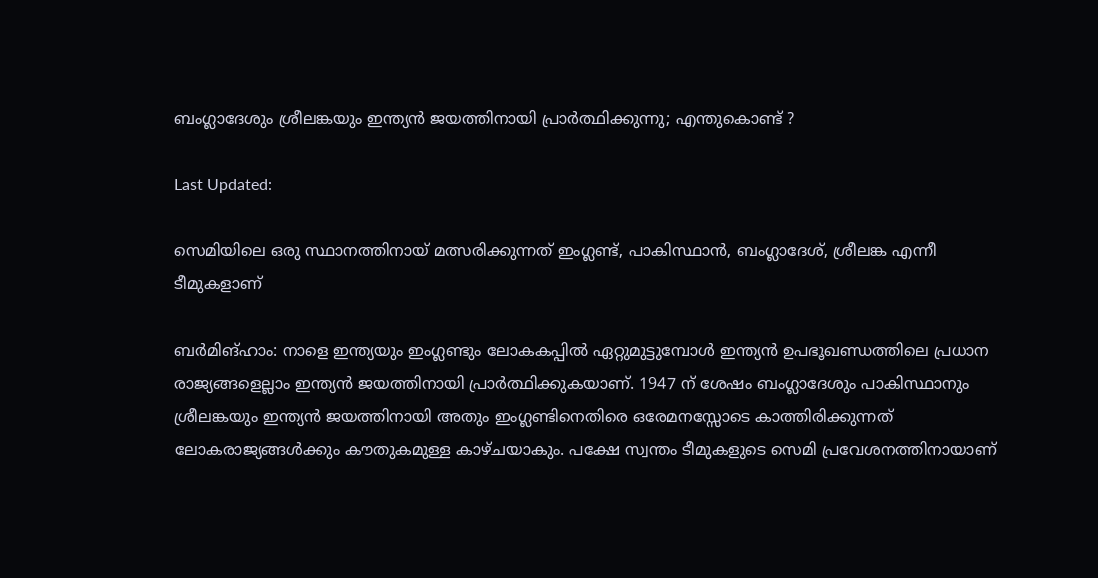ബംഗ്ലാദേശും ശ്രീലങ്കയും ഇന്ത്യന്‍ ജയത്തിനായി പ്രാര്‍ത്ഥിക്കുന്നു; എന്തുകൊണ്ട് ?

Last Updated:

സെമിയിലെ ഒരു സ്ഥാനത്തിനായ് മത്സരിക്കുന്നത് ഇംഗ്ലണ്ട്, പാകിസ്ഥാന്‍, ബംഗ്ലാദേശ്, ശ്രീലങ്ക എന്നീ ടീമുകളാണ്

ബര്‍മിങ്ഹാം: നാളെ ഇന്ത്യയും ഇംഗ്ലണ്ടും ലോകകപ്പില്‍ ഏറ്റുമുട്ടുമ്പോള്‍ ഇന്ത്യന്‍ ഉപഭൂഖണ്ഡത്തിലെ പ്രധാന രാജ്യങ്ങളെല്ലാം ഇന്ത്യന്‍ ജയത്തിനായി പ്രാര്‍ത്ഥിക്കുകയാണ്. 1947 ന് ശേഷം ബംഗ്ലാദേശും പാകിസ്ഥാനും ശ്രീലങ്കയും ഇന്ത്യന്‍ ജയത്തിനായി അതും ഇംഗ്ലണ്ടിനെതിരെ ഒരേമനസ്സോടെ കാത്തിരിക്കുന്നത് ലോകരാജ്യങ്ങള്‍ക്കും കൗതുകമുള്ള കാഴ്ചയാകും. പക്ഷേ സ്വന്തം ടീമുകളുടെ സെമി പ്രവേശനത്തിനായാണ്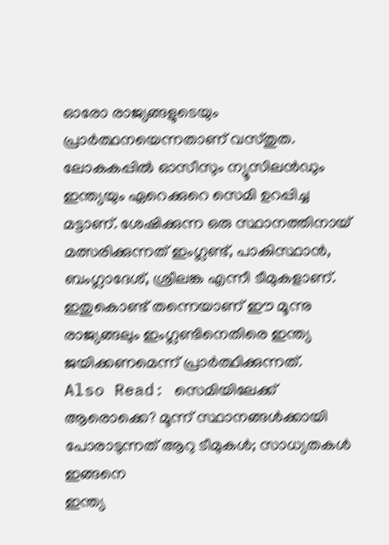ഓരോ രാജ്യങ്ങളുടെയും പ്രാര്‍ത്ഥനയെന്നതാണ് വസ്തുത.
ലോകകപ്പില്‍ ഓസീസും ന്യൂസിലന്‍ഡും ഇന്ത്യയും ഏറെക്കുറെ സെമി ഉറപ്പിച്ച മട്ടാണ്. ശേഷിക്കുന്ന ഒരു സ്ഥാനത്തിനായ് മത്സരിക്കുന്നത് ഇംഗ്ലണ്ട്, പാകിസ്ഥാന്‍, ബംഗ്ലാദേശ്, ശ്രീലങ്ക എന്നീ ടീമുകളാണ്. ഇതുകൊണ്ട് തന്നെയാണ് ഈ മൂന്നു രാജ്യങ്ങലും ഇംഗ്ലണ്ടിനെതിരെ ഇന്ത്യ ജയിക്കണമെന്ന് പ്രാര്‍ത്ഥിക്കുന്നത്.
Also Read: സെമിയിലേക്ക് ആരൊക്കെ? മൂന്ന് സ്ഥാനങ്ങള്‍ക്കായി പോരാടുന്നത് ആറു ടീമുകള്‍; സാധ്യതകള്‍ ഇങ്ങനെ
ഇന്ത്യ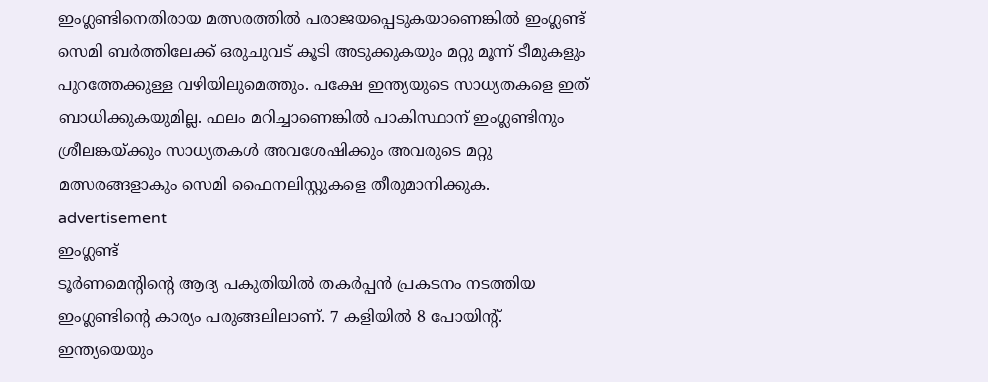ഇംഗ്ലണ്ടിനെതിരായ മത്സരത്തില്‍ പരാജയപ്പെടുകയാണെങ്കില്‍ ഇംഗ്ലണ്ട് സെമി ബര്‍ത്തിലേക്ക് ഒരുചുവട് കൂടി അടുക്കുകയും മറ്റു മൂന്ന് ടീമുകളും പുറത്തേക്കുള്ള വഴിയിലുമെത്തും. പക്ഷേ ഇന്ത്യയുടെ സാധ്യതകളെ ഇത് ബാധിക്കുകയുമില്ല. ഫലം മറിച്ചാണെങ്കില്‍ പാകിസ്ഥാന് ഇംഗ്ലണ്ടിനും ശ്രീലങ്കയ്ക്കും സാധ്യതകള്‍ അവശേഷിക്കും അവരുടെ മറ്റു മത്സരങ്ങളാകും സെമി ഫൈനലിസ്റ്റുകളെ തീരുമാനിക്കുക.
advertisement
ഇംഗ്ലണ്ട്
ടൂര്‍ണമെന്റിന്റെ ആദ്യ പകുതിയില്‍ തകര്‍പ്പന്‍ പ്രകടനം നടത്തിയ ഇംഗ്ലണ്ടിന്റെ കാര്യം പരുങ്ങലിലാണ്. 7 കളിയില്‍ 8 പോയിന്റ്. ഇന്ത്യയെയും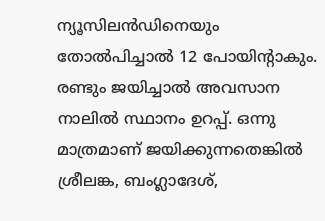ന്യൂസിലന്‍ഡിനെയും തോല്‍പിച്ചാല്‍ 12 പോയിന്റാകും. രണ്ടും ജയിച്ചാല്‍ അവസാന നാലില്‍ സ്ഥാനം ഉറപ്പ്. ഒന്നു മാത്രമാണ് ജയിക്കുന്നതെങ്കില്‍ ശ്രീലങ്ക, ബംഗ്ലാദേശ്,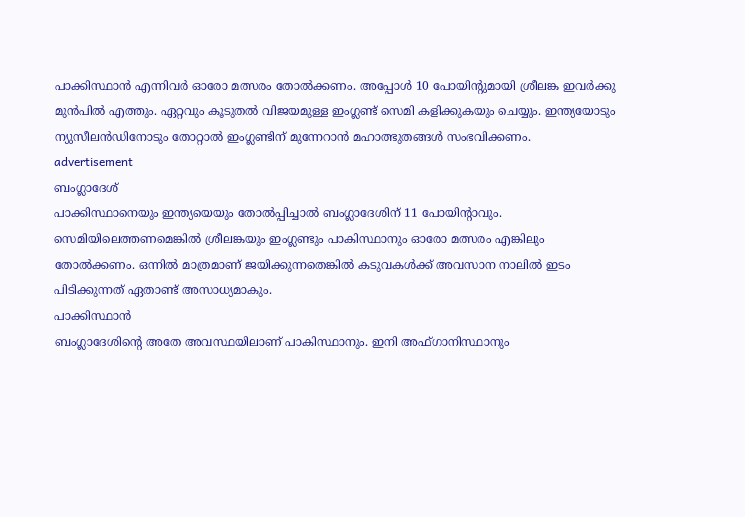പാക്കിസ്ഥാന്‍ എന്നിവര്‍ ഓരോ മത്സരം തോല്‍ക്കണം. അപ്പോള്‍ 10 പോയിന്റുമായി ശ്രീലങ്ക ഇവര്‍ക്കു മുന്‍പില്‍ എത്തും. ഏറ്റവും കൂടുതല്‍ വിജയമുള്ള ഇംഗ്ലണ്ട് സെമി കളിക്കുകയും ചെയ്യും. ഇന്ത്യയോടും ന്യുസീലന്‍ഡിനോടും തോറ്റാല്‍ ഇംഗ്ലണ്ടിന് മുന്നേറാന്‍ മഹാത്ഭുതങ്ങള്‍ സംഭവിക്കണം.
advertisement
ബംഗ്ലാദേശ്
പാക്കിസ്ഥാനെയും ഇന്ത്യയെയും തോല്‍പ്പിച്ചാല്‍ ബംഗ്ലാദേശിന് 11 പോയിന്റാവും. സെമിയിലെത്തണമെങ്കില്‍ ശ്രീലങ്കയും ഇംഗ്ലണ്ടും പാകിസ്ഥാനും ഓരോ മത്സരം എങ്കിലും തോല്‍ക്കണം. ഒന്നില്‍ മാത്രമാണ് ജയിക്കുന്നതെങ്കില്‍ കടുവകള്‍ക്ക് അവസാന നാലില്‍ ഇടം പിടിക്കുന്നത് ഏതാണ്ട് അസാധ്യമാകും.
പാക്കിസ്ഥാന്‍
ബംഗ്ലാദേശിന്റെ അതേ അവസ്ഥയിലാണ് പാകിസ്ഥാനും. ഇനി അഫ്ഗാനിസ്ഥാനും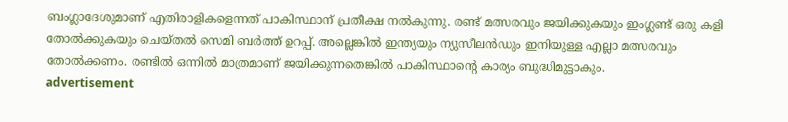ബംഗ്ലാദേശുമാണ് എതിരാളികളെന്നത് പാകിസ്ഥാന് പ്രതീക്ഷ നല്‍കുന്നു. രണ്ട് മത്സരവും ജയിക്കുകയും ഇംഗ്ലണ്ട് ഒരു കളി തോല്‍ക്കുകയും ചെയ്തല്‍ സെമി ബര്‍ത്ത് ഉറപ്പ്. അല്ലെങ്കില്‍ ഇന്ത്യയും ന്യുസീലന്‍ഡും ഇനിയുള്ള എല്ലാ മത്സരവും തോല്‍ക്കണം. രണ്ടില്‍ ഒന്നില്‍ മാത്രമാണ് ജയിക്കുന്നതെങ്കില്‍ പാകിസ്ഥാന്റെ കാര്യം ബുദ്ധിമുട്ടാകും.
advertisement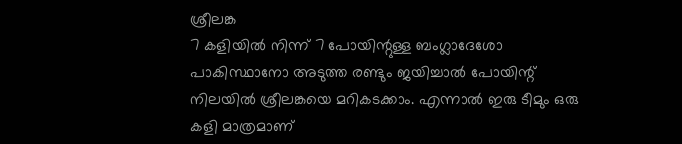ശ്രീലങ്ക
7 കളിയില്‍ നിന്ന് 7 പോയിന്റുള്ള ബംഗ്ലാദേശോ പാകിസ്ഥാനോ അടുത്ത രണ്ടും ജയിച്ചാല്‍ പോയിന്റ് നിലയില്‍ ശ്രീലങ്കയെ മറികടക്കാം. എന്നാല്‍ ഇരു ടീമും ഒരു കളി മാത്രമാണ്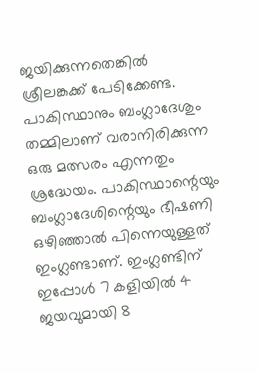ജയിക്കുന്നതെങ്കില്‍ ശ്രീലങ്കക്ക് പേടിക്കേണ്ട. പാകിസ്ഥാനും ബംഗ്ലാദേശും തമ്മിലാണ് വരാനിരിക്കുന്ന ഒരു മത്സരം എന്നതും ശ്രദ്ധേയം. പാകിസ്ഥാന്റെയും ബംഗ്ലാദേശിന്റെയും ഭീഷണി ഒഴിഞ്ഞാല്‍ പിന്നെയുള്ളത് ഇംഗ്ലണ്ടാണ്. ഇംഗ്ലണ്ടിന് ഇപ്പോള്‍ 7 കളിയില്‍ 4 ജയവുമായി 8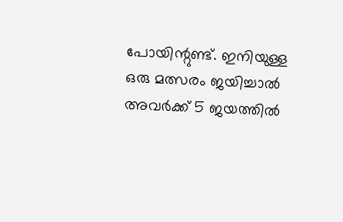പോയിന്റുണ്ട്. ഇനിയുള്ള ഒരു മത്സരം ജയിച്ചാല്‍ അവര്‍ക്ക് 5 ജയത്തില്‍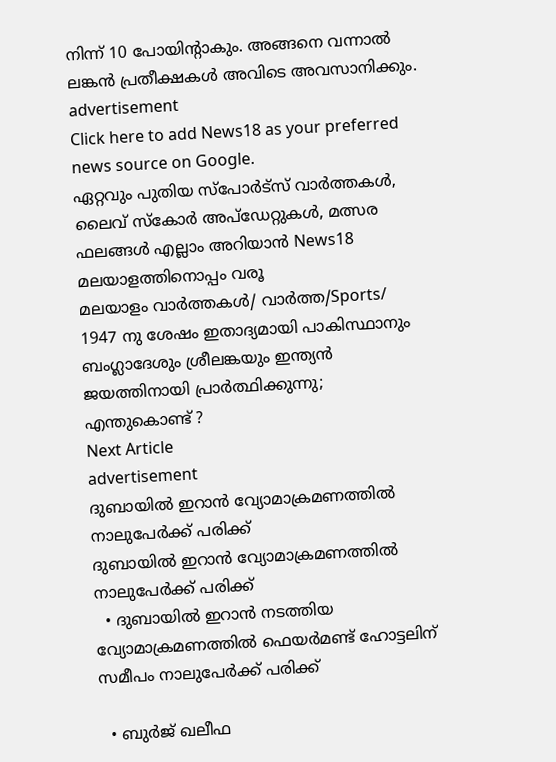നിന്ന് 10 പോയിന്റാകും. അങ്ങനെ വന്നാല്‍ ലങ്കന്‍ പ്രതീക്ഷകള്‍ അവിടെ അവസാനിക്കും.
advertisement
Click here to add News18 as your preferred news source on Google.
ഏറ്റവും പുതിയ സ്പോർട്സ് വാർത്തകൾ, ലൈവ് സ്കോർ അപ്ഡേറ്റുകൾ, മത്സര ഫലങ്ങൾ എല്ലാം അറിയാൻ News18 മലയാളത്തിനൊപ്പം വരൂ
മലയാളം വാർത്തകൾ/ വാർത്ത/Sports/
1947 നു ശേഷം ഇതാദ്യമായി പാകിസ്ഥാനും ബംഗ്ലാദേശും ശ്രീലങ്കയും ഇന്ത്യന്‍ ജയത്തിനായി പ്രാര്‍ത്ഥിക്കുന്നു; എന്തുകൊണ്ട് ?
Next Article
advertisement
ദുബായിൽ ഇറാൻ വ്യോമാക്രമണത്തിൽ നാലുപേർക്ക് പരിക്ക്
ദുബായിൽ ഇറാൻ വ്യോമാക്രമണത്തിൽ നാലുപേർക്ക് പരിക്ക്
  • ദുബായിൽ ഇറാൻ നടത്തിയ വ്യോമാക്രമണത്തിൽ ഫെയർമണ്ട് ഹോട്ടലിന് സമീപം നാലുപേർക്ക് പരിക്ക്

  • ബുർജ് ഖലീഫ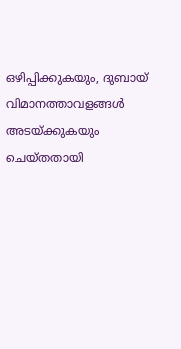ഒഴിപ്പിക്കുകയും, ദുബായ് വിമാനത്താവളങ്ങൾ അടയ്ക്കുകയും ചെയ്തതായി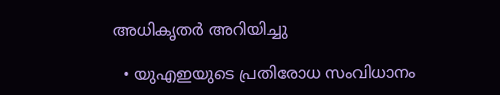അധികൃതർ അറിയിച്ചു

  • യുഎഇയുടെ പ്രതിരോധ സംവിധാനം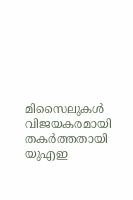മിസൈലുകൾ വിജയകരമായി തകർത്തതായി യുഎഇ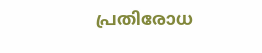പ്രതിരോധ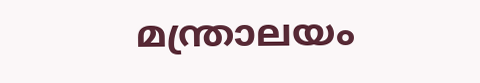മന്ത്രാലയം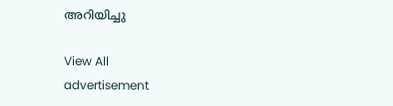അറിയിച്ചു

View All
advertisement